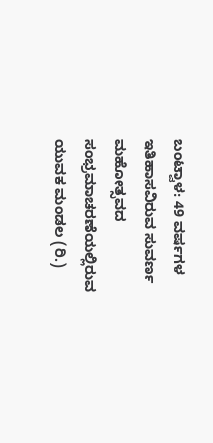ಬಂಟ್ವಾಳ: 49 ವರ್ಷಗಳ ಇತಿಹಾಸವಿರುವ ಸುವರ್ಣ ಮಹೋತ್ಸವದ ಸಂಭ್ರಮಾಚರಣೆಯಲ್ಲಿರುವ ಯುವಕ ಮಂಡಲ (ರಿ.)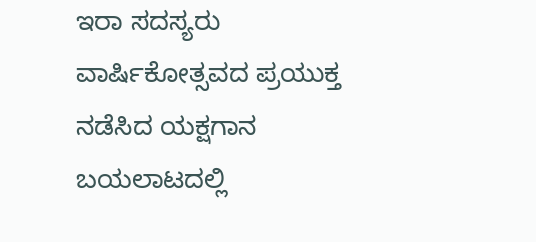ಇರಾ ಸದಸ್ಯರು ವಾರ್ಷಿಕೋತ್ಸವದ ಪ್ರಯುಕ್ತ ನಡೆಸಿದ ಯಕ್ಷಗಾನ ಬಯಲಾಟದಲ್ಲಿ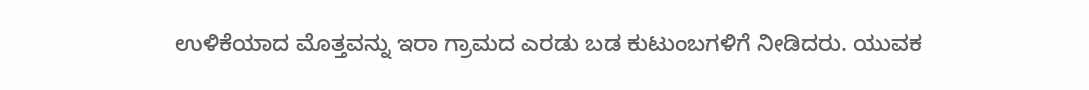ಉಳಿಕೆಯಾದ ಮೊತ್ತವನ್ನು ಇರಾ ಗ್ರಾಮದ ಎರಡು ಬಡ ಕುಟುಂಬಗಳಿಗೆ ನೀಡಿದರು. ಯುವಕ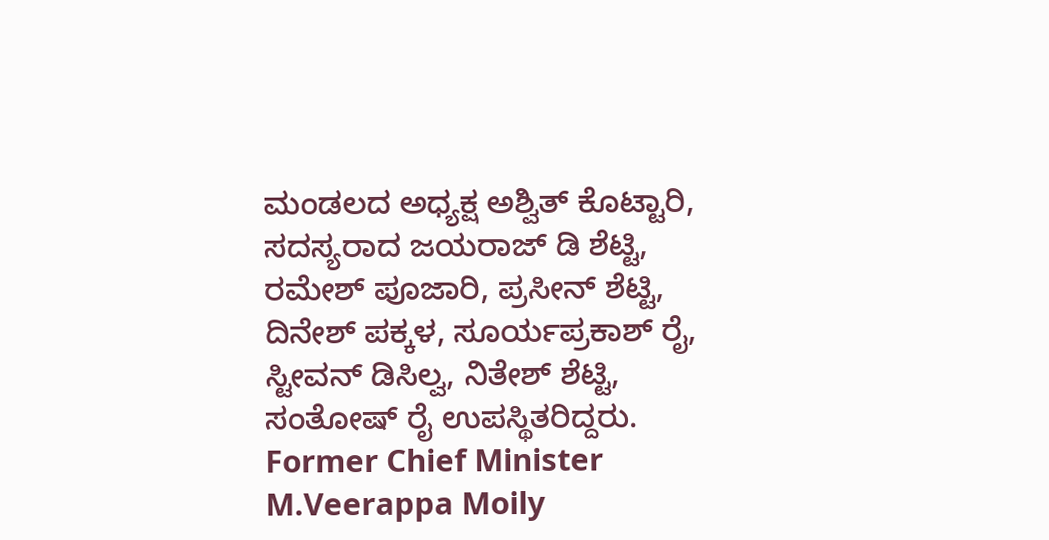ಮಂಡಲದ ಅಧ್ಯಕ್ಷ ಅಶ್ವಿತ್ ಕೊಟ್ಟಾರಿ, ಸದಸ್ಯರಾದ ಜಯರಾಜ್ ಡಿ ಶೆಟ್ಟಿ, ರಮೇಶ್ ಪೂಜಾರಿ, ಪ್ರಸೀನ್ ಶೆಟ್ಟಿ, ದಿನೇಶ್ ಪಕ್ಕಳ, ಸೂರ್ಯಪ್ರಕಾಶ್ ರೈ, ಸ್ಟೀವನ್ ಡಿಸಿಲ್ವ, ನಿತೇಶ್ ಶೆಟ್ಟಿ, ಸಂತೋಷ್ ರೈ ಉಪಸ್ಥಿತರಿದ್ದರು.
Former Chief Minister M.Veerappa Moily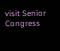visit Senior Congress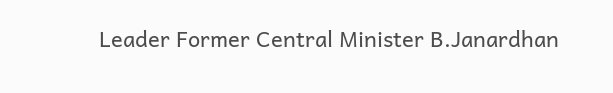Leader Former Central Minister B.Janardhan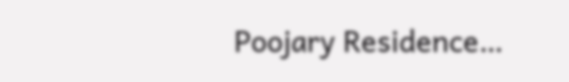Poojary Residence…